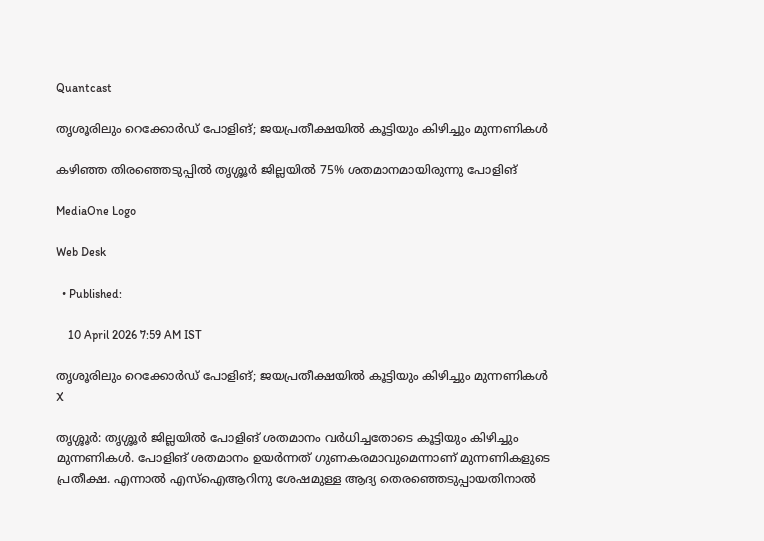Quantcast

തൃശൂരിലും റെക്കോർഡ് പോളിങ്; ജയപ്രതീക്ഷയിൽ കൂട്ടിയും കിഴിച്ചും മുന്നണികൾ

കഴിഞ്ഞ തിരഞ്ഞെടുപ്പിൽ തൃശ്ശൂർ ജില്ലയിൽ 75% ശതമാനമായിരുന്നു പോളിങ്

MediaOne Logo

Web Desk

  • Published:

    10 April 2026 7:59 AM IST

തൃശൂരിലും റെക്കോർഡ് പോളിങ്; ജയപ്രതീക്ഷയിൽ കൂട്ടിയും കിഴിച്ചും മുന്നണികൾ
X

തൃശ്ശൂർ: തൃശ്ശൂർ ജില്ലയിൽ പോളിങ് ശതമാനം വർധിച്ചതോടെ കൂട്ടിയും കിഴിച്ചും മുന്നണികൾ. പോളിങ് ശതമാനം ഉയർന്നത് ഗുണകരമാവുമെന്നാണ് മുന്നണികളുടെ പ്രതീക്ഷ. എന്നാൽ എസ്ഐആറിനു ശേഷമുള്ള ആദ്യ തെരഞ്ഞെടുപ്പായതിനാൽ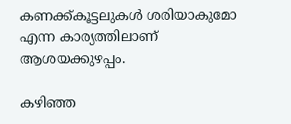കണക്ക്കൂട്ടലുകൾ ശരിയാകുമോ എന്ന കാര്യത്തിലാണ് ആശയക്കുഴപ്പം.

കഴിഞ്ഞ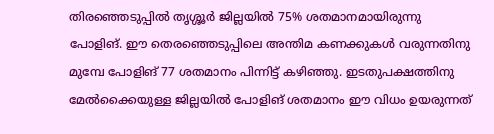തിരഞ്ഞെടുപ്പിൽ തൃശ്ശൂർ ജില്ലയിൽ 75% ശതമാനമായിരുന്നു പോളിങ്. ഈ തെരഞ്ഞെടുപ്പിലെ അന്തിമ കണക്കുകൾ വരുന്നതിനു മുമ്പേ പോളിങ് 77 ശതമാനം പിന്നിട്ട് കഴിഞ്ഞു. ഇടതുപക്ഷത്തിനു മേൽക്കൈയുള്ള ജില്ലയിൽ പോളിങ് ശതമാനം ഈ വിധം ഉയരുന്നത്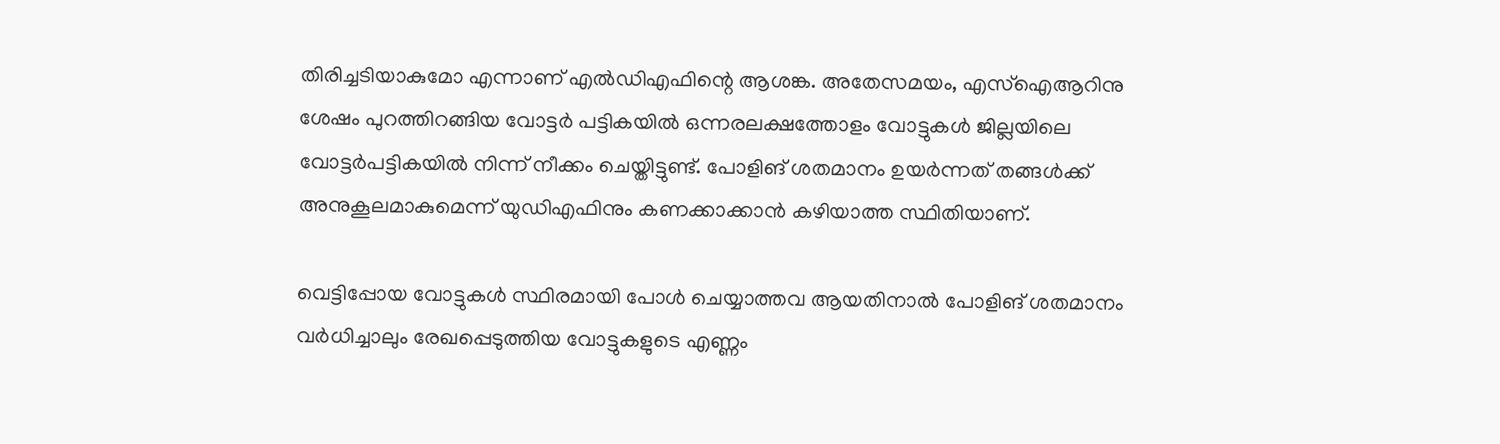തിരിച്ചടിയാകുമോ എന്നാണ് എൽഡിഎഫിന്റെ ആശങ്ക. അതേസമയം, എസ്ഐആറിനു ശേഷം പുറത്തിറങ്ങിയ വോട്ടർ പട്ടികയിൽ ഒന്നരലക്ഷത്തോളം വോട്ടുകൾ ജില്ലയിലെ വോട്ടർപട്ടികയിൽ നിന്ന് നീക്കം ചെയ്തിട്ടുണ്ട്. പോളിങ് ശതമാനം ഉയർന്നത് തങ്ങൾക്ക് അനുകൂലമാകുമെന്ന് യുഡിഎഫിനും കണക്കാക്കാൻ കഴിയാത്ത സ്ഥിതിയാണ്.

വെട്ടിപ്പോയ വോട്ടുകൾ സ്ഥിരമായി പോൾ ചെയ്യാത്തവ ആയതിനാൽ പോളിങ് ശതമാനം വർധിച്ചാലും രേഖപ്പെടുത്തിയ വോട്ടുകളുടെ എണ്ണം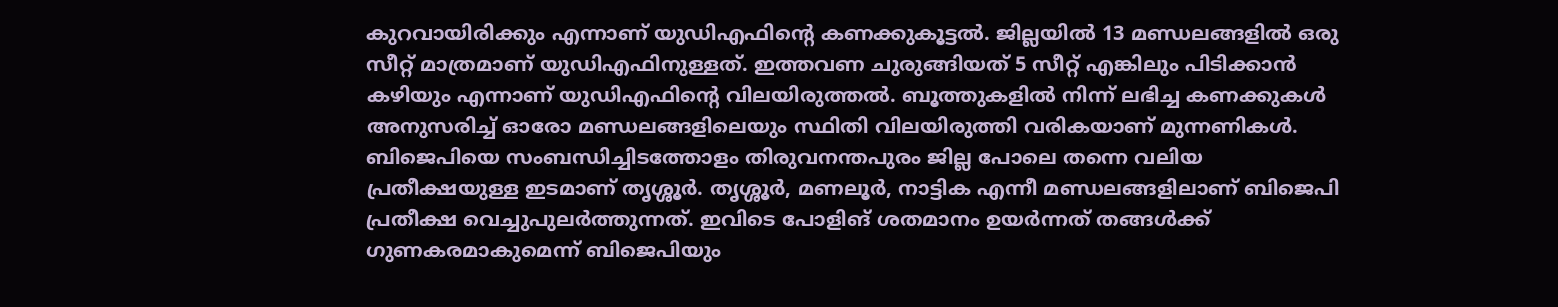കുറവായിരിക്കും എന്നാണ് യുഡിഎഫിന്റെ കണക്കുകൂട്ടൽ. ജില്ലയിൽ 13 മണ്ഡലങ്ങളിൽ ഒരു സീറ്റ് മാത്രമാണ് യുഡിഎഫിനുള്ളത്. ഇത്തവണ ചുരുങ്ങിയത് 5 സീറ്റ് എങ്കിലും പിടിക്കാൻ കഴിയും എന്നാണ് യുഡിഎഫിന്റെ വിലയിരുത്തൽ. ബൂത്തുകളിൽ നിന്ന് ലഭിച്ച കണക്കുകൾ അനുസരിച്ച് ഓരോ മണ്ഡലങ്ങളിലെയും സ്ഥിതി വിലയിരുത്തി വരികയാണ് മുന്നണികൾ. ബിജെപിയെ സംബന്ധിച്ചിടത്തോളം തിരുവനന്തപുരം ജില്ല പോലെ തന്നെ വലിയ പ്രതീക്ഷയുള്ള ഇടമാണ് തൃശ്ശൂർ. തൃശ്ശൂർ, മണലൂർ, നാട്ടിക എന്നീ മണ്ഡലങ്ങളിലാണ് ബിജെപി പ്രതീക്ഷ വെച്ചുപുലർത്തുന്നത്. ഇവിടെ പോളിങ് ശതമാനം ഉയർന്നത് തങ്ങൾക്ക് ഗുണകരമാകുമെന്ന് ബിജെപിയും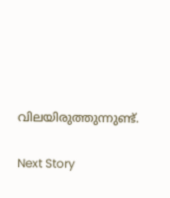വിലയിരുത്തുന്നുണ്ട്.

Next Story